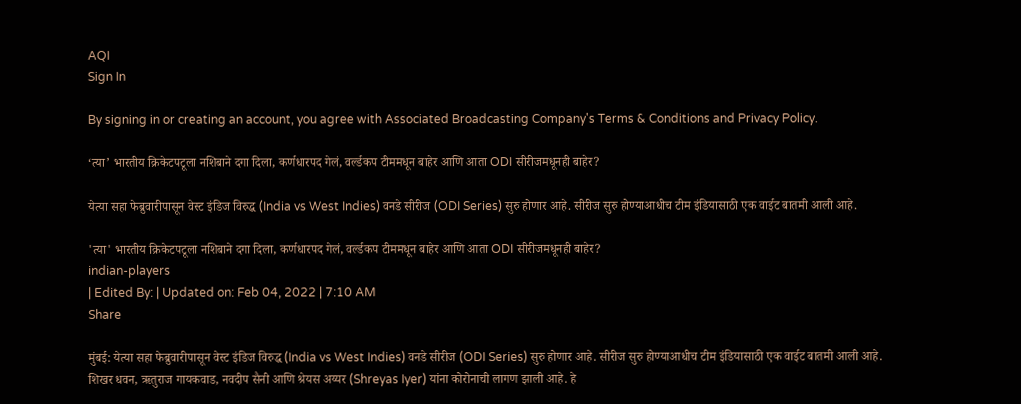AQI
Sign In

By signing in or creating an account, you agree with Associated Broadcasting Company's Terms & Conditions and Privacy Policy.

‘त्या’ भारतीय क्रिकेटपटूला नशिबाने दगा दिला, कर्णधारपद गेलं, वर्ल्डकप टीममधून बाहेर आणि आता ODI सीरीजमधूनही बाहेर?

येत्या सहा फेब्रुवारीपासून वेस्ट इंडिज विरुद्ध (India vs West Indies) वनडे सीरीज (ODI Series) सुरु होणार आहे. सीरीज सुरु होण्याआधीच टीम इंडियासाठी एक वाईट बातमी आली आहे.

'त्या' भारतीय क्रिकेटपटूला नशिबाने दगा दिला, कर्णधारपद गेलं, वर्ल्डकप टीममधून बाहेर आणि आता ODI सीरीजमधूनही बाहेर?
indian-players
| Edited By: | Updated on: Feb 04, 2022 | 7:10 AM
Share

मुंबई: येत्या सहा फेब्रुवारीपासून वेस्ट इंडिज विरुद्ध (India vs West Indies) वनडे सीरीज (ODI Series) सुरु होणार आहे. सीरीज सुरु होण्याआधीच टीम इंडियासाठी एक वाईट बातमी आली आहे. शिखर धवन, ऋतुराज गायकवाड, नवदीप सैनी आणि श्रेयस अय्यर (Shreyas Iyer) यांना कोरोनाची लागण झाली आहे. हे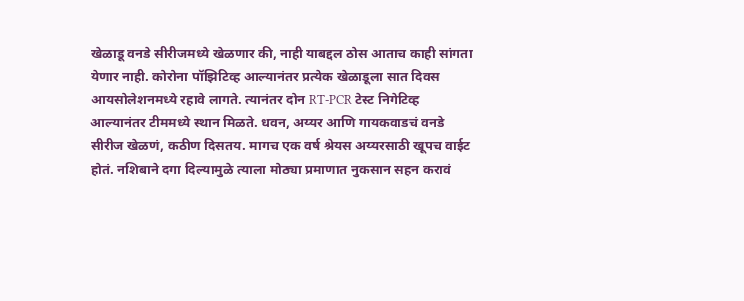खेळाडू वनडे सीरीजमध्ये खेळणार की, नाही याबद्दल ठोस आताच काही सांगता येणार नाही. कोरोना पॉझिटिव्ह आल्यानंतर प्रत्येक खेळाडूला सात दिवस आयसोलेशनमध्ये रहावे लागते. त्यानंतर दोन RT-PCR टेस्ट निगेटिव्ह आल्यानंतर टीममध्ये स्थान मिळते. धवन, अय्यर आणि गायकवाडचं वनडे सीरीज खेळणं, कठीण दिसतय. मागच एक वर्ष श्रेयस अय्यरसाठी खूपच वाईट होतं. नशिबाने दगा दिल्यामुळे त्याला मोठ्या प्रमाणात नुकसान सहन करावं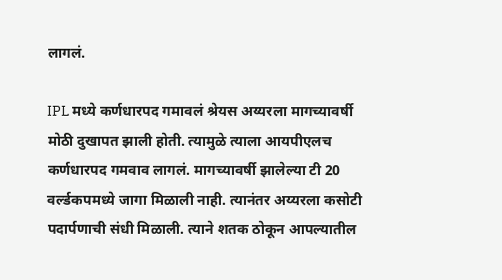लागलं.

IPL मध्ये कर्णधारपद गमावलं श्रेयस अय्यरला मागच्यावर्षी मोठी दुखापत झाली होती. त्यामुळे त्याला आयपीएलच कर्णधारपद गमवाव लागलं. मागच्यावर्षी झालेल्या टी 20 वर्ल्डकपमध्ये जागा मिळाली नाही. त्यानंतर अय्यरला कसोटी पदार्पणाची संधी मिळाली. त्याने शतक ठोकून आपल्यातील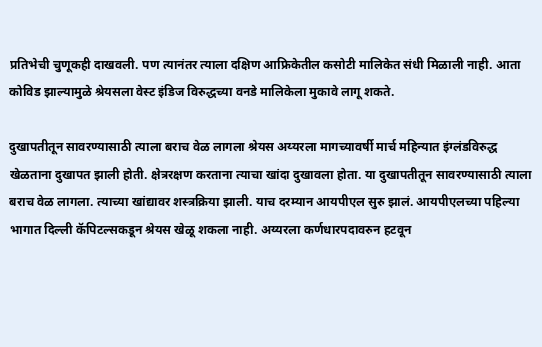प्रतिभेची चुणूकही दाखवली. पण त्यानंतर त्याला दक्षिण आफ्रिकेतील कसोटी मालिकेत संधी मिळाली नाही. आता कोविड झाल्यामुळे श्रेयसला वेस्ट इंडिज विरुद्धच्या वनडे मालिकेला मुकावे लागू शकते.

दुखापतीतून सावरण्यासाठी त्याला बराच वेळ लागला श्रेयस अय्यरला मागच्यावर्षी मार्च महिन्यात इंग्लंडविरुद्ध खेळताना दुखापत झाली होती. क्षेत्ररक्षण करताना त्याचा खांदा दुखावला होता. या दुखापतीतून सावरण्यासाठी त्याला बराच वेळ लागला. त्याच्या खांद्यावर शस्त्रक्रिया झाली. याच दरम्यान आयपीएल सुरु झालं. आयपीएलच्या पहिल्या भागात दिल्ली कॅपिटल्सकडून श्रेयस खेळू शकला नाही. अय्यरला कर्णधारपदावरुन हटवून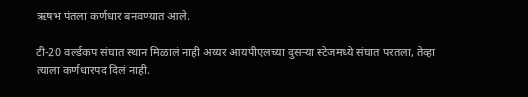ऋषभ पंतला कर्णधार बनवण्यात आले.

टी-20 वर्ल्डकप संघात स्थान मिळालं नाही अय्यर आयपीएलच्या दुसऱ्या स्टेजमध्ये संघात परतला, तेव्हा त्याला कर्णधारपद दिलं नाही.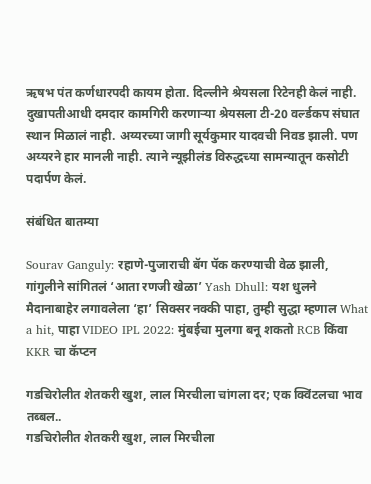ऋषभ पंत कर्णधारपदी कायम होता. दिल्लीने श्रेयसला रिटेनही केलं नाही. दुखापतीआधी दमदार कामगिरी करणाऱ्या श्रेयसला टी-20 वर्ल्डकप संघात स्थान मिळालं नाही. अय्यरच्या जागी सूर्यकुमार यादवची निवड झाली. पण अय्यरने हार मानली नाही. त्याने न्यूझीलंड विरुद्धच्या सामन्यातून कसोटी पदार्पण केलं.

संबंधित बातम्या

Sourav Ganguly: रहाणे-पुजाराची बॅग पॅक करण्याची वेळ झाली, गांगुलीने सांगितलं ‘आता रणजी खेळा’ Yash Dhull: यश धुलने मैदानाबाहेर लगावलेला ‘हा’ सिक्सर नक्की पाहा, तुम्ही सुद्धा म्हणाल What a hit, पाहा VIDEO IPL 2022: मुंबईचा मुलगा बनू शकतो RCB किंवा KKR चा कॅप्टन

गडचिरोलीत शेतकरी खुश, लाल मिरचीला चांगला दर; एक क्विंटलचा भाव तब्बल..
गडचिरोलीत शेतकरी खुश, लाल मिरचीला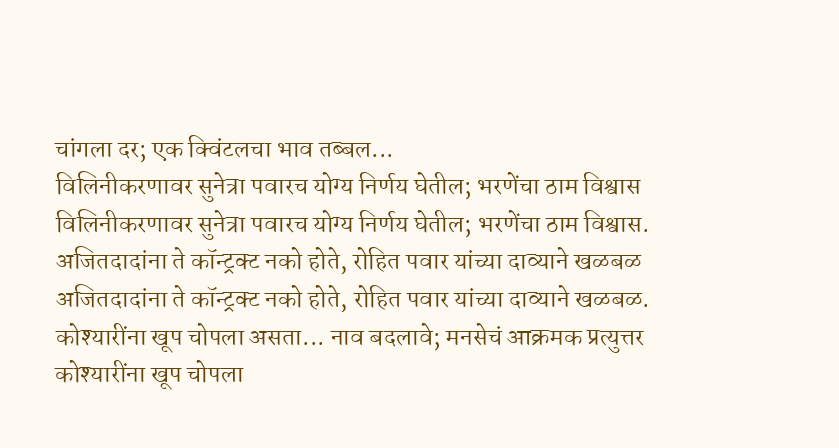चांगला दर; एक क्विंटलचा भाव तब्बल...
विलिनीकरणावर सुनेत्रा पवारच योग्य निर्णय घेतील; भरणेंचा ठाम विश्वास
विलिनीकरणावर सुनेत्रा पवारच योग्य निर्णय घेतील; भरणेंचा ठाम विश्वास.
अजितदादांना ते कॉन्ट्रक्ट नको होते, रोहित पवार यांच्या दाव्याने खळबळ
अजितदादांना ते कॉन्ट्रक्ट नको होते, रोहित पवार यांच्या दाव्याने खळबळ.
कोश्यारींना खूप चोपला असता... नाव बदलावे; मनसेचं आक्रमक प्रत्युत्तर
कोश्यारींना खूप चोपला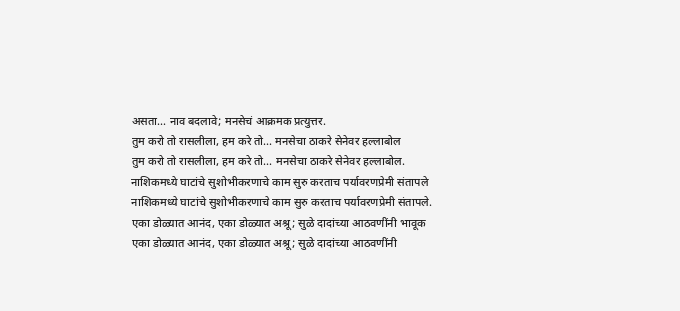असता... नाव बदलावे; मनसेचं आक्रमक प्रत्युत्तर.
तुम करो तो रासलीला, हम करे तो... मनसेचा ठाकरे सेनेवर हल्लाबोल
तुम करो तो रासलीला, हम करे तो... मनसेचा ठाकरे सेनेवर हल्लाबोल.
नाशिकमध्ये घाटांचे सुशोभीकरणाचे काम सुरु करताच पर्यावरणप्रेमी संतापले
नाशिकमध्ये घाटांचे सुशोभीकरणाचे काम सुरु करताच पर्यावरणप्रेमी संतापले.
एका डोळ्यात आनंद, एका डोळ्यात अश्रू; सुळे दादांच्या आठवणींनी भावूक
एका डोळ्यात आनंद, एका डोळ्यात अश्रू; सुळे दादांच्या आठवणींनी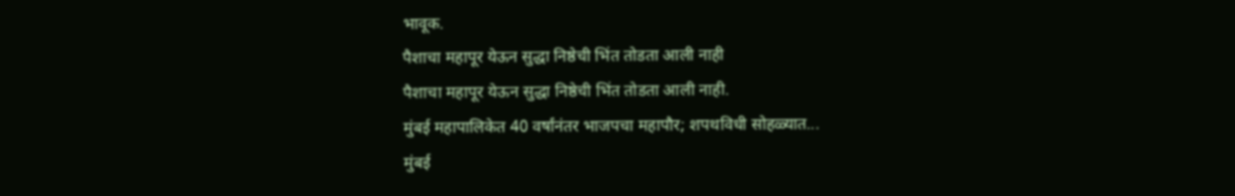भावूक.
पैशाचा महापूर येऊन सुद्धा निष्ठेची भिंत तोडता आली नाही
पैशाचा महापूर येऊन सुद्धा निष्ठेची भिंत तोडता आली नाही.
मुंबई महापालिकेत 40 वर्षांनंतर भाजपचा महापौर; शपथविधी सोहळ्यात...
मुंबई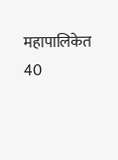महापालिकेत 40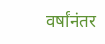वर्षांनंतर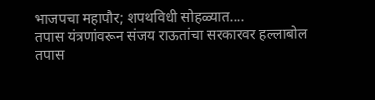भाजपचा महापौर; शपथविधी सोहळ्यात....
तपास यंत्रणांवरून संजय राऊतांचा सरकारवर हल्लाबोल
तपास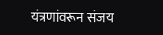यंत्रणांवरून संजय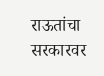राऊतांचा सरकारवर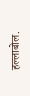हल्लाबोल.